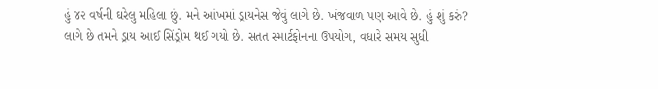હું ૪૨ વર્ષની ઘરેલુ મહિલા છું. મને આંખમાં ડ્રાયનેસ જેવું લાગે છે. ખંજવાળ પણ આવે છે. હું શું કરું?
લાગે છે તમને ડ્રાય આઈ સિંડ્રોમ થઈ ગયો છે. સતત સ્માર્ટફોનના ઉપયોગ, વધારે સમય સુધી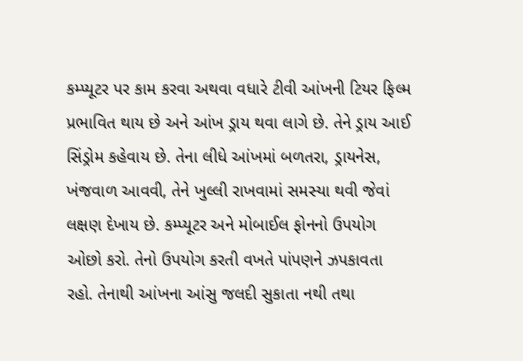કમ્પ્યૂટર પર કામ કરવા અથવા વધારે ટીવી આંખની ટિયર ફિલ્મ પ્રભાવિત થાય છે અને આંખ ડ્રાય થવા લાગે છે. તેને ડ્રાય આઈ સિંડ્રોમ કહેવાય છે. તેના લીધે આંખમાં બળતરા, ડ્રાયનેસ, ખંજવાળ આવવી, તેને ખુલ્લી રાખવામાં સમસ્યા થવી જેવાં લક્ષણ દેખાય છે. કમ્પ્યૂટર અને મોબાઈલ ફોનનો ઉપયોગ ઓછો કરો. તેનો ઉપયોગ કરતી વખતે પાંપણને ઝપકાવતા રહો. તેનાથી આંખના આંસુ જલદી સુકાતા નથી તથા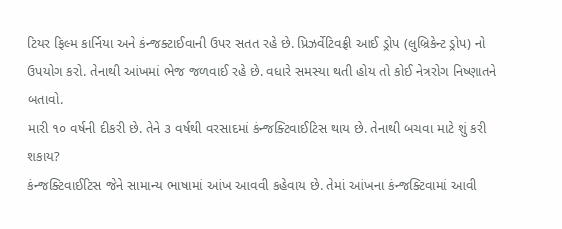ટિયર ફિલ્મ કાર્નિયા અને કંન્જક્ટાઈવાની ઉપર સતત રહે છે. પ્રિઝર્વેટિવફ્રી આઈ ડ્રોપ (લુબ્રિકેન્ટ ડ્રોપ) નો ઉપયોગ કરો. તેનાથી આંખમાં ભેજ જળવાઈ રહે છે. વધારે સમસ્યા થતી હોય તો કોઈ નેત્રરોગ નિષ્ણાતને બતાવો.
મારી ૧૦ વર્ષની દીકરી છે. તેને ૩ વર્ષથી વરસાદમાં કંન્જક્ટિવાઈટિસ થાય છે. તેનાથી બચવા માટે શું કરી શકાય?
કંન્જક્ટિવાઈટિસ જેને સામાન્ય ભાષામાં આંખ આવવી કહેવાય છે. તેમાં આંખના કંન્જક્ટિવામાં આવી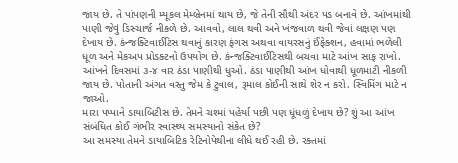જાય છે. તે પાંપણની મ્યૂકલ મેમ્બ્રેનમાં થાય છે, જે તેની સૌથી અંદર પડ બનાવે છે. આંખમાંથી પાણી જેવું ડિસ્ચાર્જ નીકળે છે. આવવો, લાલ થવી અને ખંજવાળ થવી જેવાં લક્ષણ પણ દેખાય છે. કંન્જક્ટિવાઈટિસ થવાનું કારણ ફંગસ અથવા વાયરસનું ઈંફેક્શન, હવામાં ભળેલી ધૂળ અને મેકઅપ પ્રોડક્ટનો ઉપયોગ છે. કંન્જક્ટિવાઈટિસથી બચવા માટે આંખ સાફ રાખો. આંખને દિવસમાં ૩-૪ વાર ઠંડા પાણીથી ધુઓ. ઠંડા પાણીથી આંખ ધોવાથી ધૂળમાટી નીકળી જાય છે. પોતાની અંગત વસ્તુ જેમ કે ટુવાલ, રૂમાલ કોઈની સાથે શેર ન કરો. સ્વિમિંગ માટે ન જાઓ.
મારા પપ્પાને ડાયાબિટીસ છે. તેમને ચશ્માં પહેર્યા પછી પણ ધૂંધળું દેખાય છે? શું આ આંખ સંબંધિત કોઈ ગંભીર સ્વાસ્થ્ય સમસ્યાનો સંકેત છે?
આ સમસ્યા તેમને ડાયાબિટિક રેટિનોપેથીના લીધે થઈ રહી છે. રક્તમાં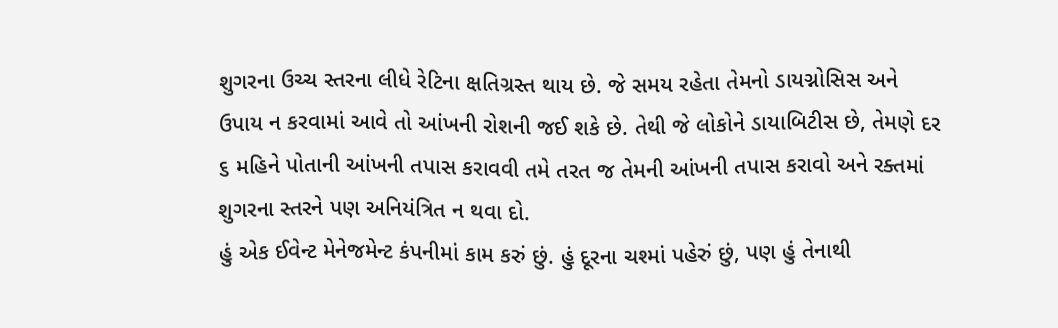શુગરના ઉચ્ચ સ્તરના લીધે રેટિના ક્ષતિગ્રસ્ત થાય છે. જે સમય રહેતા તેમનો ડાયગ્નોસિસ અને ઉપાય ન કરવામાં આવે તો આંખની રોશની જઈ શકે છે. તેથી જે લોકોને ડાયાબિટીસ છે, તેમણે દર ૬ મહિને પોતાની આંખની તપાસ કરાવવી તમે તરત જ તેમની આંખની તપાસ કરાવો અને રક્તમાં શુગરના સ્તરને પણ અનિયંત્રિત ન થવા દો.
હું એક ઈવેન્ટ મેનેજમેન્ટ કંપનીમાં કામ કરું છું. હું દૂરના ચશ્માં પહેરું છું, પણ હું તેનાથી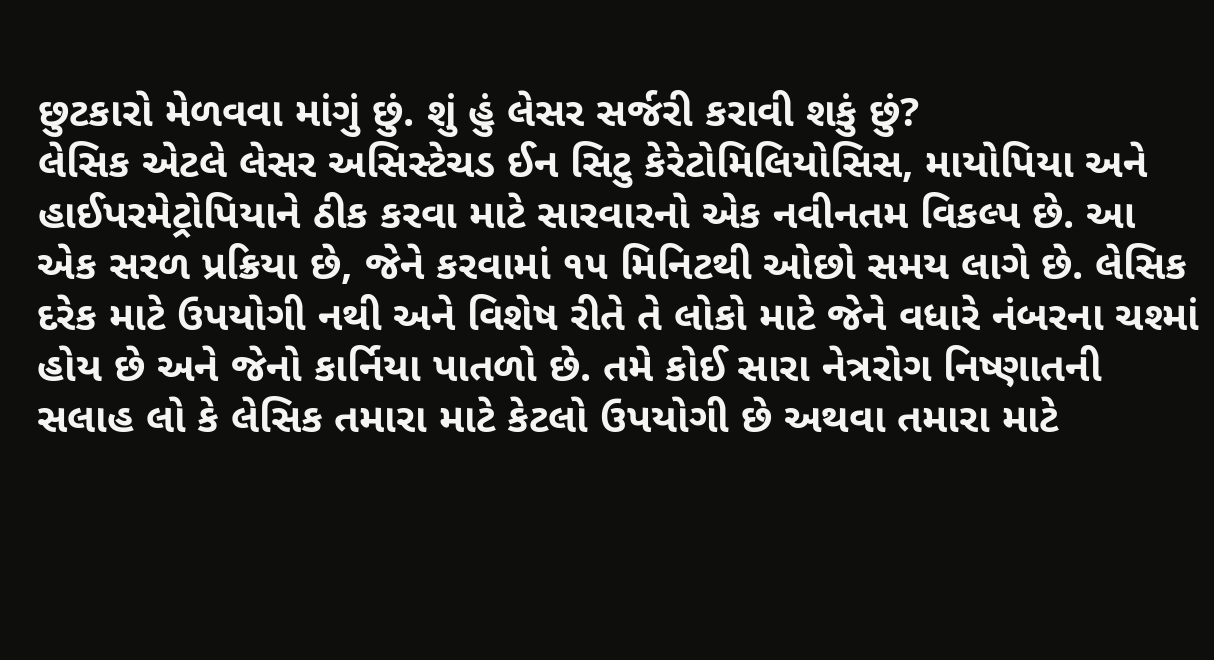છુટકારો મેળવવા માંગું છું. શું હું લેસર સર્જરી કરાવી શકું છું?
લેસિક એટલે લેસર અસિસ્ટેચડ ઈન સિટુ કેરેટોમિલિયોસિસ, માયોપિયા અને હાઈપરમેટ્રોપિયાને ઠીક કરવા માટે સારવારનો એક નવીનતમ વિકલ્પ છે. આ એક સરળ પ્રક્રિયા છે, જેને કરવામાં ૧૫ મિનિટથી ઓછો સમય લાગે છે. લેસિક દરેક માટે ઉપયોગી નથી અને વિશેષ રીતે તે લોકો માટે જેને વધારે નંબરના ચશ્માં હોય છે અને જેનો કાર્નિયા પાતળો છે. તમે કોઈ સારા નેત્રરોગ નિષ્ણાતની સલાહ લો કે લેસિક તમારા માટે કેટલો ઉપયોગી છે અથવા તમારા માટે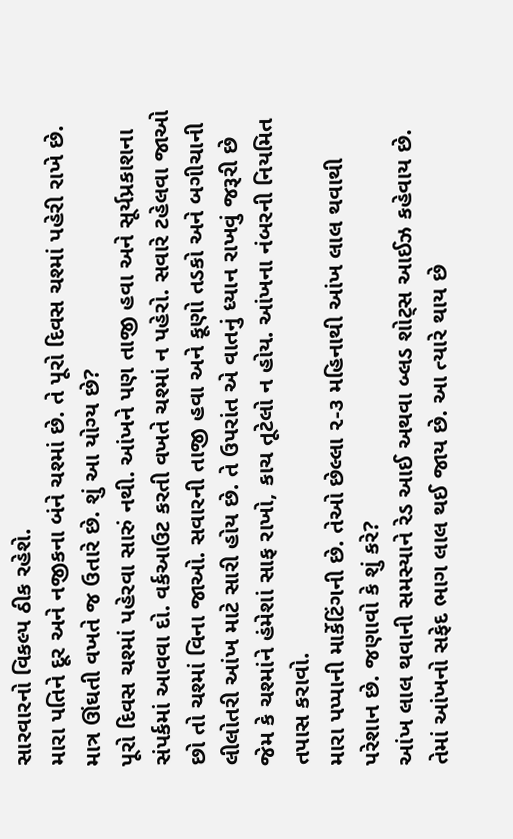સારવારનો વિકલ્પ ઠીક રહેશે.
મારા પતિને દૂર અને નજીકના બંને ચશ્માં છે. તે પૂરો દિવસ ચશ્માં પહેરી રાખે છે. માત્ર ઊંઘતી વખતે જ ઉતારે છે. શું આ યોગ્ય છે?
પૂરો દિવસ ચશ્માં પહેરવા સારું નથી. આંખને પણ તાજી હવા અને સૂર્યપ્રકાશના સંપર્કમાં આવવા દો. વર્કઆઉટ કરતી વખતે ચશ્માં ન પહેરો. સવારે ટહેલવા જાઓ છો તો ચશ્માં વિના જાઓ. સવારની તાજી હવા અને કૂણો તડકો અને બગીચાની લીલોતરી આંખ માટે સારી હોય છે. તે ઉપરાંત એ વાતનું ધ્યાન રાખવું જરૂરી છે જેમ કે ચશ્માંને હંમેશાં સાફ રાખો, કાચ તૂટેલો ન હોય. આંખના નંબરની નિયમિત તપાસ કરાવો.
મારા પપ્પાની માર્કેટિંગની છે. તેઓ છેલ્લા ૨-૩ મહિનાથી આંખ લાલ થવાથી પરેશાન છે. જણાવો કે શું કરે?
આંખ લાલ થવાની સમસ્યાને રેડ આઈ અથવા બ્લડ શોટ્સ આઈઝ કહેવાય છે. તેમાં આંખનો સફેદ ભાગ લાલ થઈ જાય છે. આ ત્યારે થાય છે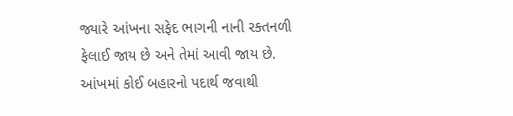જ્યારે આંખના સફેદ ભાગની નાની રક્તનળી ફેલાઈ જાય છે અને તેમાં આવી જાય છે. આંખમાં કોઈ બહારનો પદાર્થ જવાથી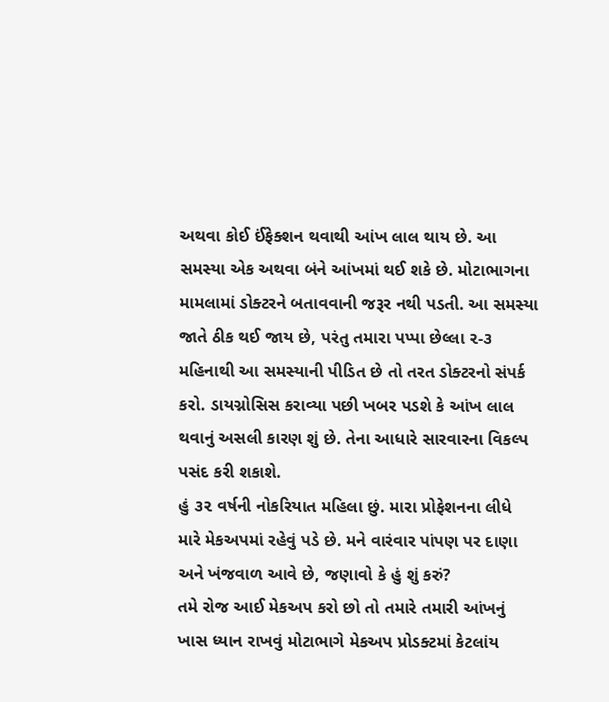અથવા કોઈ ઈંફેક્શન થવાથી આંખ લાલ થાય છે. આ સમસ્યા એક અથવા બંને આંખમાં થઈ શકે છે. મોટાભાગના મામલામાં ડોક્ટરને બતાવવાની જરૂર નથી પડતી. આ સમસ્યા જાતે ઠીક થઈ જાય છે, પરંતુ તમારા પપ્પા છેલ્લા ૨-૩ મહિનાથી આ સમસ્યાની પીડિત છે તો તરત ડોક્ટરનો સંપર્ક કરો. ડાયગ્નોસિસ કરાવ્યા પછી ખબર પડશે કે આંખ લાલ થવાનું અસલી કારણ શું છે. તેના આધારે સારવારના વિકલ્પ પસંદ કરી શકાશે.
હું ૩૨ વર્ષની નોકરિયાત મહિલા છું. મારા પ્રોફેશનના લીધે મારે મેકઅપમાં રહેવું પડે છે. મને વારંવાર પાંપણ પર દાણા અને ખંજવાળ આવે છે, જણાવો કે હું શું કરું?
તમે રોજ આઈ મેકઅપ કરો છો તો તમારે તમારી આંખનું ખાસ ધ્યાન રાખવું મોટાભાગે મેકઅપ પ્રોડક્ટમાં કેટલાંય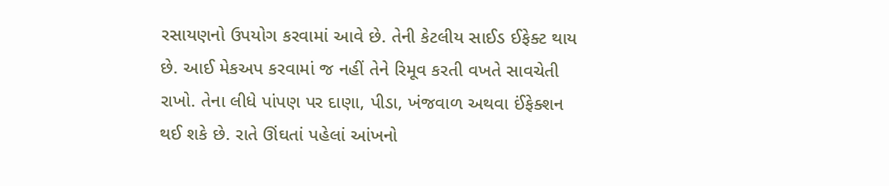રસાયણનો ઉપયોગ કરવામાં આવે છે. તેની કેટલીય સાઈડ ઈફેક્ટ થાય છે. આઈ મેકઅપ કરવામાં જ નહીં તેને રિમૂવ કરતી વખતે સાવચેતી રાખો. તેના લીધે પાંપણ પર દાણા, પીડા, ખંજવાળ અથવા ઈંફેક્શન થઈ શકે છે. રાતે ઊંઘતાં પહેલાં આંખનો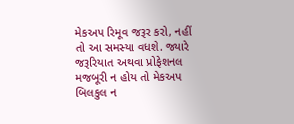મેકઅપ રિમૂવ જરૂર કરો, નહીં તો આ સમસ્યા વધશે. જ્યારે જરૂરિયાત અથવા પ્રોફેશનલ મજબૂરી ન હોય તો મેકઅપ બિલકુલ ન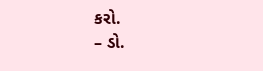કરો.
– ડો.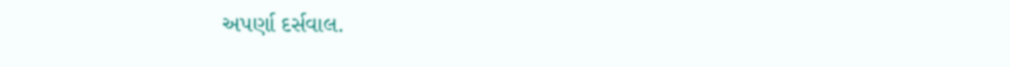અપર્ણા દર્સવાલ.